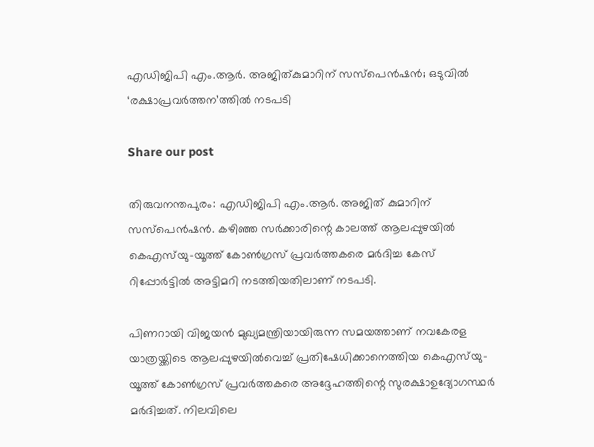എഡിജിപി എം.ആർ. അജിത്കുമാറിന് സസ്‌പെൻഷൻ; ഒടുവിൽ ‘രക്ഷാപ്രവർത്തന’ത്തിൽ നടപടി

Share our post

തിരുവനന്തപുരം: എഡിജിപി എം.ആർ. അജിത് കുമാറിന് സസ്‌പെൻഷൻ. കഴിഞ്ഞ സർക്കാരിന്റെ കാലത്ത് ആലപ്പുഴയിൽ കെഎസ്‌യു-യൂത്ത് കോൺഗ്രസ് പ്രവർത്തകരെ മർദിച്ച കേസ് റിപ്പോർട്ടിൽ അട്ടിമറി നടത്തിയതിലാണ് നടപടി.

പിണറായി വിജയൻ മുഖ്യമന്ത്രിയായിരുന്ന സമയത്താണ് നവകേരള യാത്രയ്ക്കിടെ ആലപ്പുഴയിൽവെച്ച് പ്രതിഷേധിക്കാനെത്തിയ കെഎസ്‌യു- യൂത്ത് കോൺഗ്രസ് പ്രവർത്തകരെ അദ്ദേഹത്തിന്റെ സുരക്ഷാഉദ്യോഗസ്ഥർ മർദിച്ചത്. നിലവിലെ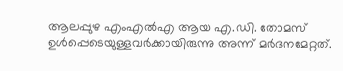ആലപ്പുഴ എംഎൽഎ ആയ എ.ഡി. തോമസ് ഉൾപ്പെടെയുള്ളവർക്കായിരുന്നു അന്ന് മർദനമേറ്റത്.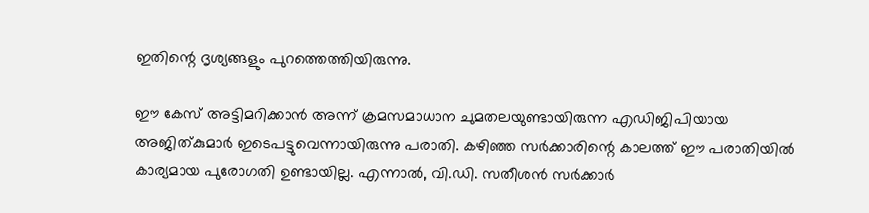ഇതിന്റെ ദൃശ്യങ്ങളും പുറത്തെത്തിയിരുന്നു.

ഈ കേസ് അട്ടിമറിക്കാൻ അന്ന് ക്രമസമാധാന ചുമതലയുണ്ടായിരുന്ന എഡിജിപിയായ അജിത്കുമാർ ഇടെപട്ടുവെന്നായിരുന്നു പരാതി. കഴിഞ്ഞ സർക്കാരിന്റെ കാലത്ത് ഈ പരാതിയിൽ കാര്യമായ പുരോഗതി ഉണ്ടായില്ല. എന്നാൽ, വി.ഡി. സതീശൻ സർക്കാർ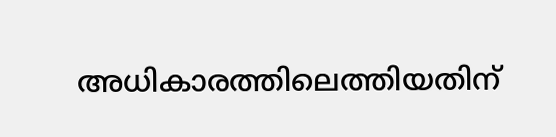അധികാരത്തിലെത്തിയതിന്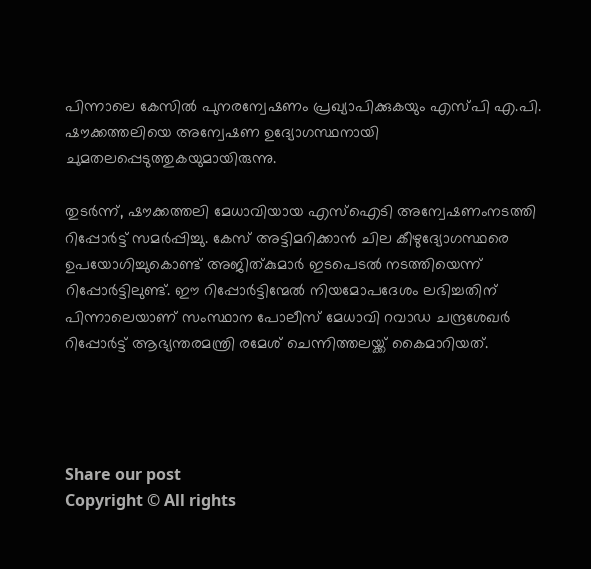പിന്നാലെ കേസിൽ പുനരന്വേഷണം പ്രഖ്യാപിക്കുകയും എസ്പി എ.പി. ഷൗക്കത്തലിയെ അന്വേഷണ ഉദ്യോഗസ്ഥനായി ചുമതലപ്പെടുത്തുകയുമായിരുന്നു.

തുടർന്ന്, ഷൗക്കത്തലി മേധാവിയായ എസ്‌ഐടി അന്വേഷണംനടത്തി റിപ്പോർട്ട് സമർപ്പിച്ചു. കേസ് അട്ടിമറിക്കാൻ ചില കീഴുദ്യോഗസ്ഥരെ ഉപയോഗിച്ചുകൊണ്ട് അജിത്കുമാർ ഇടപെടൽ നടത്തിയെന്ന് റിപ്പോർട്ടിലുണ്ട്. ഈ റിപ്പോർട്ടിന്മേൽ നിയമോപദേശം ലഭിച്ചതിന് പിന്നാലെയാണ് സംസ്ഥാന പോലീസ് മേധാവി റവാഡ ചന്ദ്രശേഖർ റിപ്പോർട്ട് ആഭ്യന്തരമന്ത്രി രമേശ് ചെന്നിത്തലയ്ക്ക് കൈമാറിയത്.




Share our post
Copyright © All rights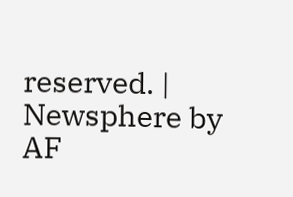reserved. | Newsphere by AF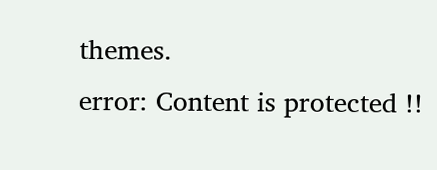themes.
error: Content is protected !!